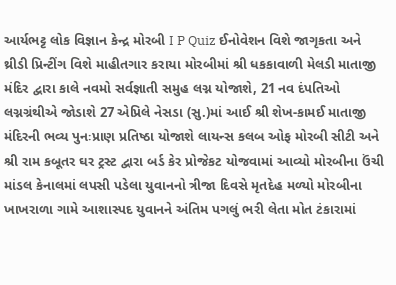આર્યભટ્ટ લોક વિજ્ઞાન કેન્દ્ર મોરબી I P Quiz ઈનોવેશન વિશે જાગૃકતા અને થ્રીડી પ્રિન્ટીંગ વિશે માહીતગાર કરાયા મોરબીમાં શ્રી ધકકાવાળી મેલડી માતાજી મંદિર દ્વારા કાલે નવમો સર્વજ્ઞાતી સમુહ લગ્ન યોજાશે, 21 નવ દંપતિઓ લગ્નગ્રંથીએ જોડાશે 27 એપ્રિલે નેસડા (સુ.)માં આઈ શ્રી શેખ-કામઈ માતાજી મંદિરની ભવ્ય પુનઃપ્રાણ પ્રતિષ્ઠા યોજાશે લાયન્સ કલબ ઓફ મોરબી સીટી અને શ્રી રામ કબૂતર ઘર ટ્રસ્ટ દ્વારા બર્ડ કેર પ્રોજેકટ યોજવામાં આવ્યો મોરબીના ઉંચી માંડલ કેનાલમાં લપસી પડેલા યુવાનનો ત્રીજા દિવસે મૃતદેહ મળ્યો મોરબીના ખાખરાળા ગામે આશાસ્પદ યુવાનને અંતિમ પગલું ભરી લેતા મોત ટંકારામાં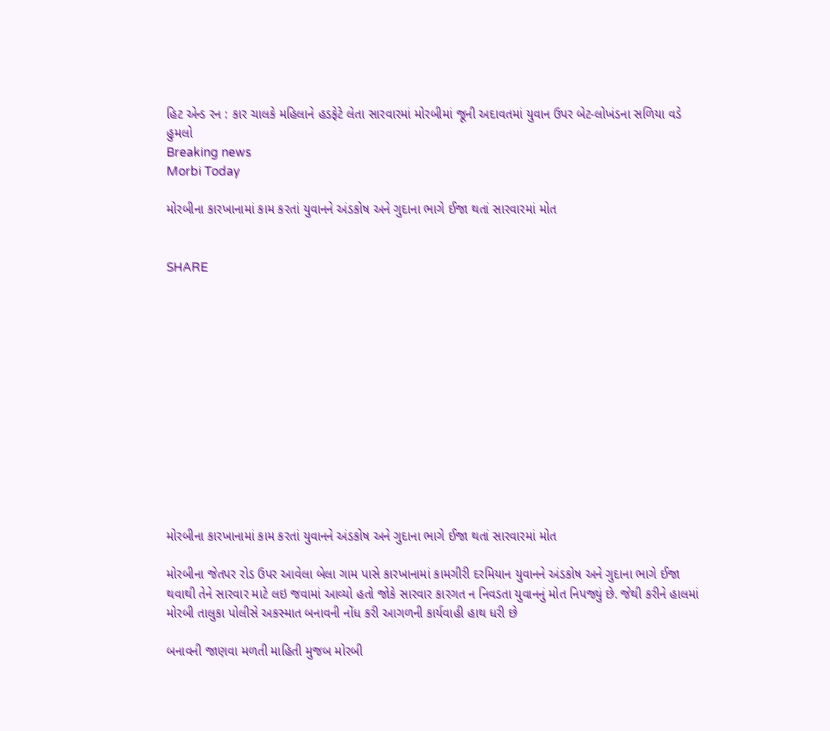હિટ એન્ડ રન : કાર ચાલકે મહિલાને હડફેટે લેતા સારવારમાં મોરબીમાં જૂની અદાવતમાં યુવાન ઉપર બેટ-લોખંડના સળિયા વડે હુમલો
Breaking news
Morbi Today

મોરબીના કારખાનામાં કામ કરતાં યુવાનને અંડકોષ અને ગુદાના ભાગે ઈજા થતાં સારવારમાં મોત


SHARE













મોરબીના કારખાનામાં કામ કરતાં યુવાનને અંડકોષ અને ગુદાના ભાગે ઈજા થતાં સારવારમાં મોત

મોરબીના જેતપર રોડ ઉપર આવેલા બેલા ગામ પાસે કારખાનામાં કામગીરી દરમિયાન યુવાનને અંડકોષ અને ગુદાના ભાગે ઈજા થવાથી તેને સારવાર માટે લઇ જવામાં આવ્યો હતો જોકે સારવાર કારગત ન નિવડતા યુવાનનું મોત નિપજ્યું છે. જેથી કરીને હાલમાં મોરબી તાલુકા પોલીસે અકસ્માત બનાવની નોંધ કરી આગળની કાર્યવાહી હાથ ધરી છે

બનાવની જાણવા મળતી માહિતી મુજબ મોરબી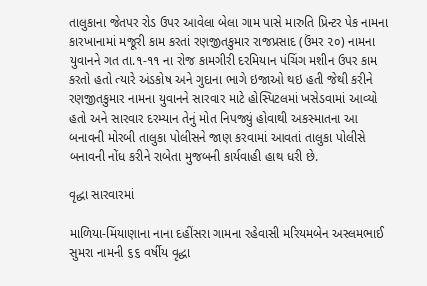તાલુકાના જેતપર રોડ ઉપર આવેલા બેલા ગામ પાસે મારુતિ પ્રિન્ટર પેક નામના કારખાનામાં મજૂરી કામ કરતાં રણજીતકુમાર રાજપ્રસાદ (ઉંમર ૨૦) નામના યુવાનને ગત તા.૧-૧૧ ના રોજ કામગીરી દરમિયાન પંચિંગ મશીન ઉપર કામ કરતો હતો ત્યારે અંડકોષ અને ગુદાના ભાગે ઇજાઓ થઇ હતી જેથી કરીને રણજીતકુમાર નામના યુવાનને સારવાર માટે હોસ્પિટલમાં ખસેડવામાં આવ્યો હતો અને સારવાર દરમ્યાન તેનું મોત નિપજ્યું હોવાથી અકસ્માતના આ બનાવની મોરબી તાલુકા પોલીસને જાણ કરવામાં આવતાં તાલુકા પોલીસે બનાવની નોંધ કરીને રાબેતા મુજબની કાર્યવાહી હાથ ધરી છે.

વૃદ્ધા સારવારમાં

માળિયા-મિંયાણાના નાના દહીંસરા ગામના રહેવાસી મરિયમબેન અસ્લમભાઈ સુમરા નામની ૬૬ વર્ષીય વૃદ્ધા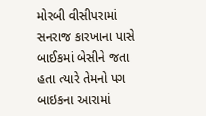મોરબી વીસીપરામાં સનરાજ કારખાના પાસે બાઈકમાં બેસીને જતા હતા ત્યારે તેમનો પગ બાઇકના આરામાં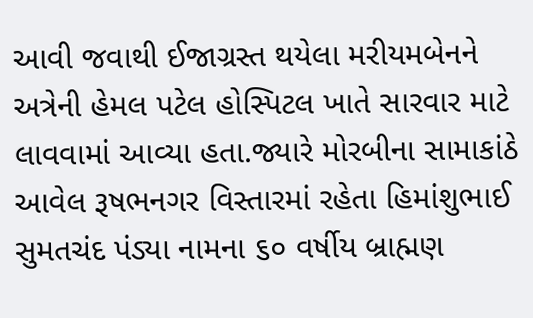આવી જવાથી ઈજાગ્રસ્ત થયેલા મરીયમબેનને અત્રેની હેમલ પટેલ હોસ્પિટલ ખાતે સારવાર માટે લાવવામાં આવ્યા હતા.જ્યારે મોરબીના સામાકાંઠે આવેલ રૂષભનગર વિસ્તારમાં રહેતા હિમાંશુભાઈ સુમતચંદ પંડ્યા નામના ૬૦ વર્ષીય બ્રાહ્મણ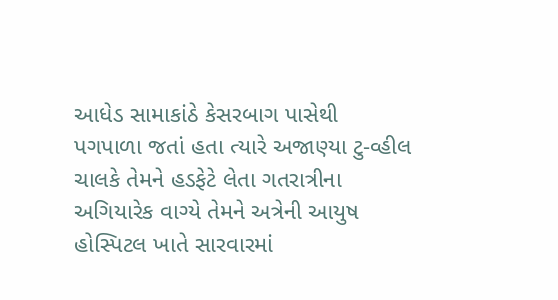આધેડ સામાકાંઠે કેસરબાગ પાસેથી પગપાળા જતાં હતા ત્યારે અજાણ્યા ટુ-વ્હીલ ચાલકે તેમને હડફેટે લેતા ગતરાત્રીના અગિયારેક વાગ્યે તેમને અત્રેની આયુષ હોસ્પિટલ ખાતે સારવારમાં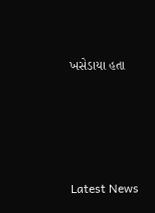ખસેડાયા હતા






Latest News